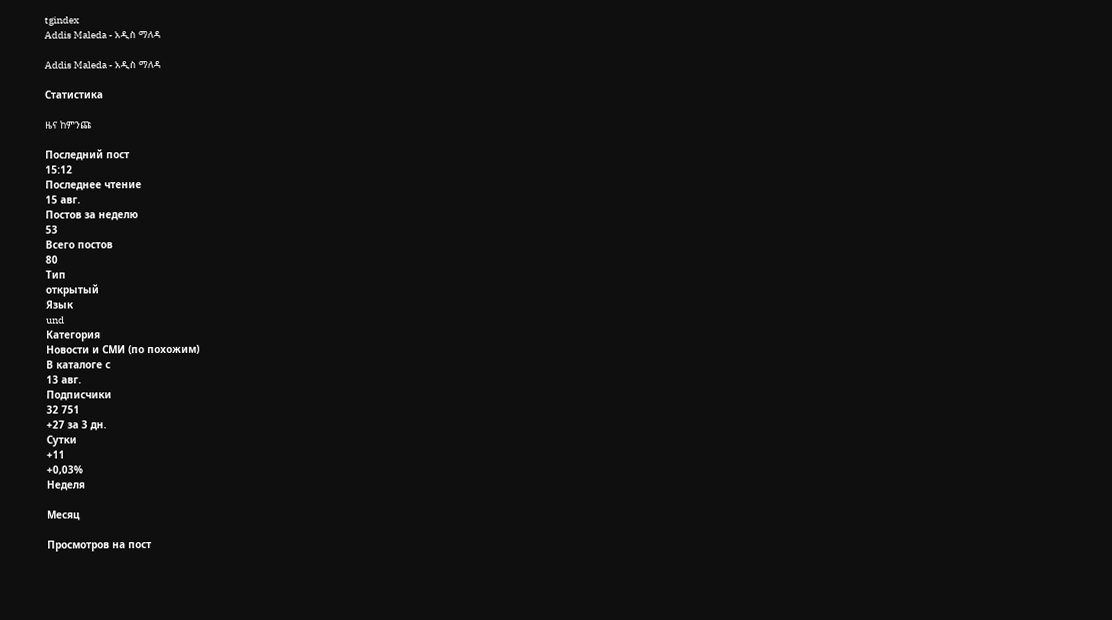tgindex
Addis Maleda - አዲስ ማለዳ

Addis Maleda - አዲስ ማለዳ

Статистика

ዜና ከምንጩ

Последний пост
15:12
Последнее чтение
15 авг.
Постов за неделю
53
Всего постов
80
Тип
открытый
Язык
und
Категория
Новости и СМИ (по похожим)
В каталоге с
13 авг.
Подписчики
32 751
+27 за 3 дн.
Сутки
+11
+0,03%
Неделя

Месяц

Просмотров на пост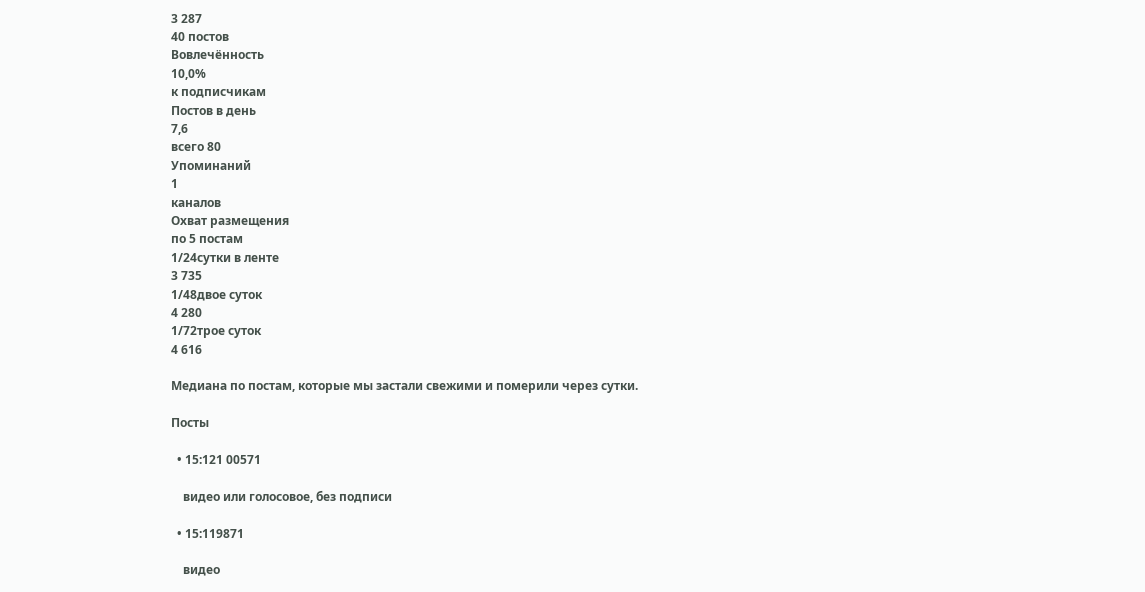3 287
40 постов
Вовлечённость
10,0%
к подписчикам
Постов в день
7,6
всего 80
Упоминаний
1
каналов
Охват размещения
по 5 постам
1/24сутки в ленте
3 735
1/48двое суток
4 280
1/72трое суток
4 616

Медиана по постам, которые мы застали свежими и померили через сутки.

Посты

  • 15:121 00571

    видео или голосовое, без подписи

  • 15:119871

    видео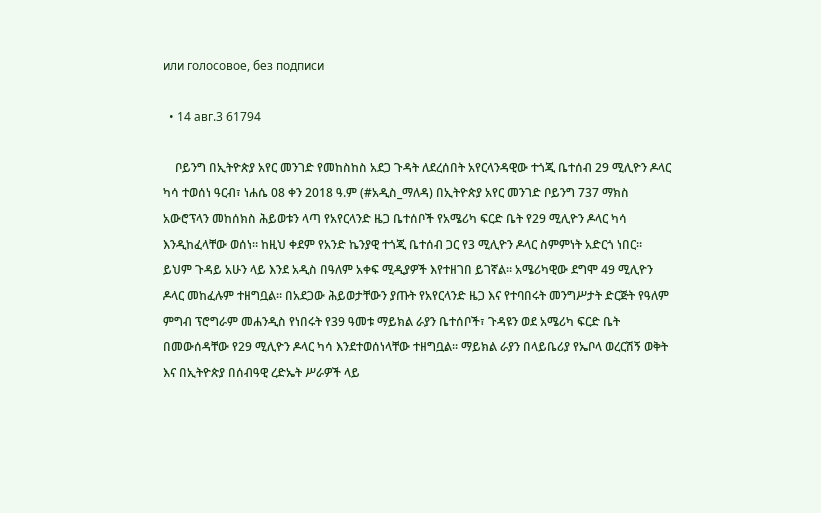или голосовое, без подписи

  • 14 авг.3 61794

    ቦይንግ በኢትዮጵያ አየር መንገድ የመከስከስ አደጋ ጉዳት ለደረሰበት አየርላንዳዊው ተጎጂ ቤተሰብ 29 ሚሊዮን ዶላር ካሳ ተወሰነ ዓርብ፣ ነሐሴ 08 ቀን 2018 ዓ.ም (#አዲስ_ማለዳ) በኢትዮጵያ አየር መንገድ ቦይንግ 737 ማክስ አውሮፕላን መከሰክስ ሕይወቱን ላጣ የአየርላንድ ዜጋ ቤተሰቦች የአሜሪካ ፍርድ ቤት የ29 ሚሊዮን ዶላር ካሳ እንዲከፈላቸው ወሰነ። ከዚህ ቀደም የአንድ ኬንያዊ ተጎጂ ቤተሰብ ጋር የ3 ሚሊዮን ዶላር ስምምነት አድርጎ ነበር። ይህም ጉዳይ አሁን ላይ እንደ አዲስ በዓለም አቀፍ ሚዲያዎች እየተዘገበ ይገኛል። አሜሪካዊው ደግሞ 49 ሚሊዮን ዶላር መከፈሉም ተዘግቧል። በአደጋው ሕይወታቸውን ያጡት የአየርላንድ ዜጋ እና የተባበሩት መንግሥታት ድርጅት የዓለም ምግብ ፕሮግራም መሐንዲስ የነበሩት የ39 ዓመቱ ማይክል ራያን ቤተሰቦች፣ ጉዳዩን ወደ አሜሪካ ፍርድ ቤት በመውሰዳቸው የ29 ሚሊዮን ዶላር ካሳ እንደተወሰነላቸው ተዘግቧል። ማይክል ራያን በላይቤሪያ የኤቦላ ወረርሽኝ ወቅት እና በኢትዮጵያ በሰብዓዊ ረድኤት ሥራዎች ላይ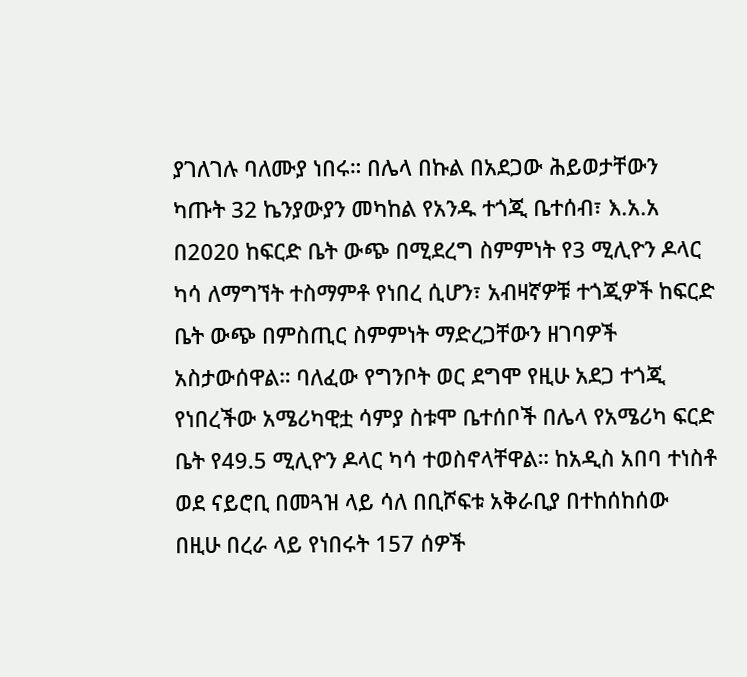ያገለገሉ ባለሙያ ነበሩ። በሌላ በኩል በአደጋው ሕይወታቸውን ካጡት 32 ኬንያውያን መካከል የአንዱ ተጎጂ ቤተሰብ፣ እ.አ.አ በ2020 ከፍርድ ቤት ውጭ በሚደረግ ስምምነት የ3 ሚሊዮን ዶላር ካሳ ለማግኘት ተስማምቶ የነበረ ሲሆን፣ አብዛኛዎቹ ተጎጂዎች ከፍርድ ቤት ውጭ በምስጢር ስምምነት ማድረጋቸውን ዘገባዎች አስታውሰዋል። ባለፈው የግንቦት ወር ደግሞ የዚሁ አደጋ ተጎጂ የነበረችው አሜሪካዊቷ ሳምያ ስቱሞ ቤተሰቦች በሌላ የአሜሪካ ፍርድ ቤት የ49.5 ሚሊዮን ዶላር ካሳ ተወስኖላቸዋል። ከአዲስ አበባ ተነስቶ ወደ ናይሮቢ በመጓዝ ላይ ሳለ በቢሾፍቱ አቅራቢያ በተከሰከሰው በዚሁ በረራ ላይ የነበሩት 157 ሰዎች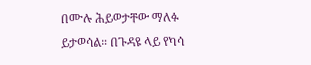በሙሉ ሕይወታቸው ማለፉ ይታወሳል። በጉዳዩ ላይ የካሳ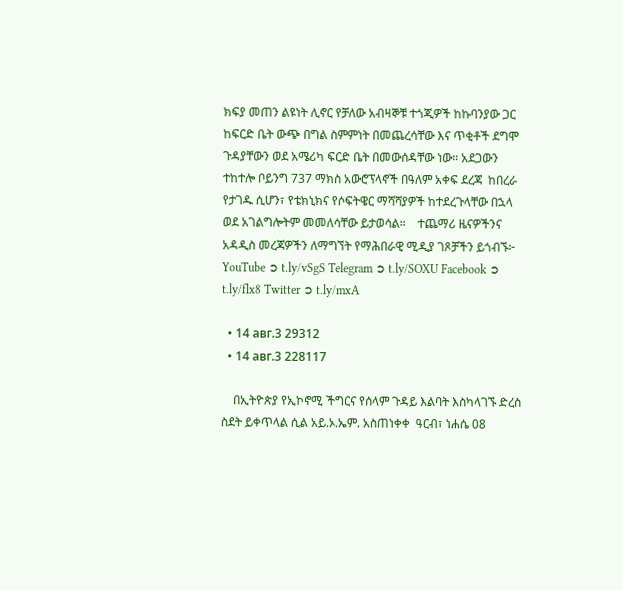ክፍያ መጠን ልዩነት ሊኖር የቻለው አብዛኞቹ ተጎጂዎች ከኩባንያው ጋር ከፍርድ ቤት ውጭ በግል ስምምነት በመጨረሳቸው እና ጥቂቶች ደግሞ ጉዳያቸውን ወደ አሜሪካ ፍርድ ቤት በመውሰዳቸው ነው። አደጋውን ተከተሎ ቦይንግ 737 ማክስ አውሮፕላኖች በዓለም አቀፍ ደረጃ  ከበረራ የታገዱ ሲሆን፣ የቴክኒክና የሶፍትዌር ማሻሻያዎች ከተደረጉላቸው በኋላ  ወደ አገልግሎትም መመለሳቸው ይታወሳል።    ተጨማሪ ዜናዎችንና አዳዲስ መረጃዎችን ለማግኘት የማሕበራዊ ሚዲያ ገጾቻችን ይጎብኙ፦ YouTube ➲ t.ly/vSgS Telegram ➲ t.ly/SOXU Facebook ➲ t.ly/flx8 Twitter ➲ t.ly/mxA

  • 14 авг.3 29312
  • 14 авг.3 228117

    በኢትዮጵያ የኢኮኖሚ ችግርና የሰላም ጉዳይ እልባት እስካላገኙ ድረስ ስደት ይቀጥላል ሲል አይ.ኦ.ኤም. አስጠነቀቀ  ዓርብ፣ ነሐሴ 08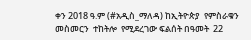ቀን 2018 ዓ.ም (#አዲስ_ማለዳ) ከኢትዮጵያ  የምስራቁን  መስመርን  ተከትሎ  የሚደረገው ፍልሰት በዓመት  22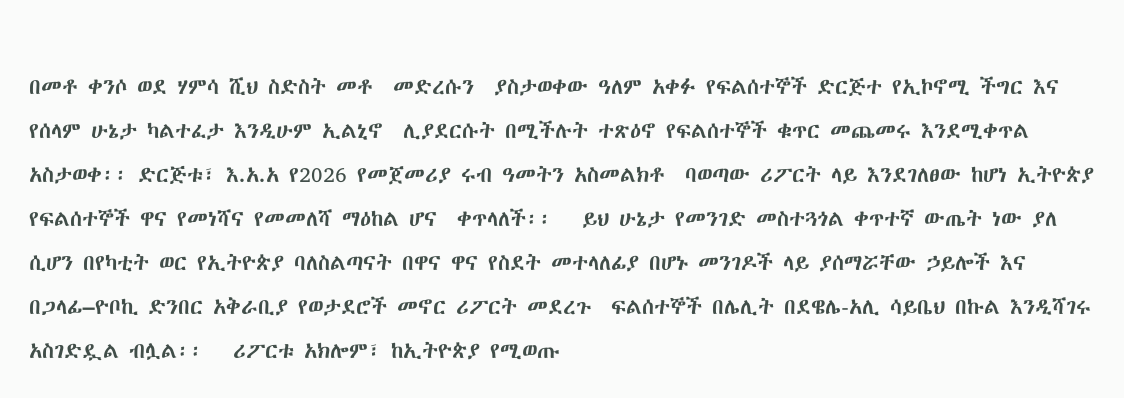በመቶ ቀንሶ ወደ ሃምሳ ሺህ ስድስት መቶ  መድረሱን  ያስታወቀው ዓለም አቀፉ የፍልሰተኞች ድርጅተ የኢኮኖሚ ችግር እና የሰላም ሁኔታ ካልተፈታ እንዲሁም ኢልኒኖ  ሊያደርሱት በሚችሉት ተጽዕኖ የፍልሰተኞች ቁጥር መጨመሩ እንደሚቀጥል አስታወቀ፡፡ ድርጅቱ፣ እ.አ.አ የ2026 የመጀመሪያ ሩብ ዓመትን አስመልክቶ  ባወጣው ሪፖርት ላይ እንደገለፀው ከሆነ ኢትዮጵያ የፍልሰተኞች ዋና የመነሻና የመመለሻ ማዕከል ሆና  ቀጥላለች፡፡   ይህ ሁኔታ የመንገድ መስተጓጎል ቀጥተኛ ውጤት ነው ያለ ሲሆን በየካቲት ወር የኢትዮጵያ ባለስልጣናት በዋና ዋና የስደት መተላለፊያ በሆኑ መንገዶች ላይ ያሰማሯቸው ኃይሎች እና በጋላፊ–ዮቦኪ ድንበር አቅራቢያ የወታደሮች መኖር ሪፖርት መደረጉ  ፍልሰተኞች በሌሊት በደዌሌ-አሊ ሳይቤህ በኩል እንዲሻገሩ አስገድዷል ብሏል፡፡   ሪፖርቱ አክሎም፣ ከኢትዮጵያ የሚወጡ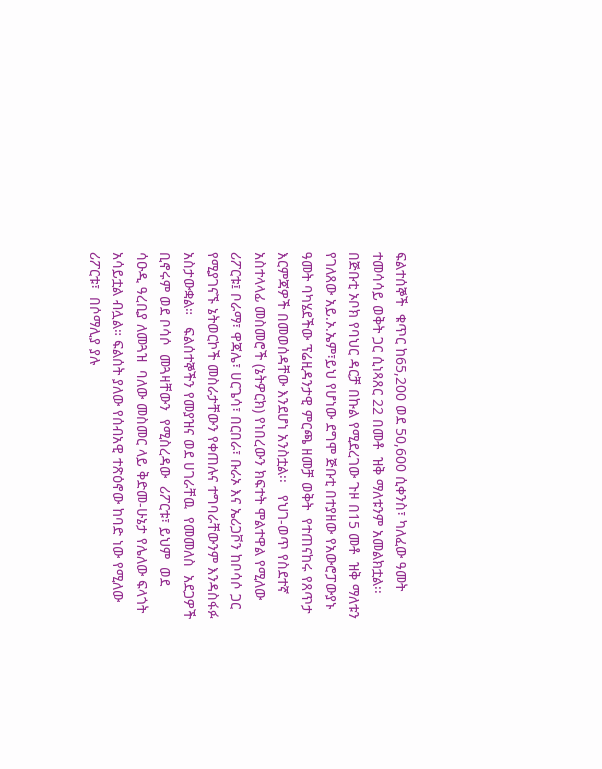ፍልተሰኞች  ቁጥር ከ65,200 ወደ 50,600 ሲቀንስ፣ ካለፈው ዓመት ተመሳሳይ ወቅት ጋር ሲነጻጸር 22 በመቶ  ዝቅ ማለቱንም አመልክቷል፡፡   በጅቡቲ ኦቦክ የባህር ዳርቻ በኩል የሚደረገው ጉዞ በ15 መቶ  ዝቅ ማለቱን የገለጸው አይ.ኦ.ኤም፣ይህ የሆነው ደግሞ ጅቡቲ በተያዘው የአውሮፓውያኑ ዓመት ባካሄደችው ፕሬዚዳንታዊ ምርጫ ዘመቻ ወቅት  የተጠናከሩ የጸጥታ እርምጃዎች በመወሰዳቸው እንደሆነ አንስቷል፡፡   የህገ-ወጥ የስደተኛ አስተላላፊ መስመሮች (ኔትዎርክ) የነበረውን ክፍተት ሞልተዋል የሚለው ሪፖርቱ፤ ቦራማ፣ ዋጃሌ፣ ሀርጌሳ፣ በርበራ፣ ቡራኦ እና ኤሪጋቮን ከቦሳሶ ጋር የሚያገናኙ ኔትወርኮች መስራታቸውን የቀጠሉና ተግባራቸውንም እንዳስፋፉ አስታውቋል።   ፍልሰተኞችን የመያዝና ወደ ሀገራቸዉ  የመመለስ  አደጋዎች ቢኖሩም ወደ ቦሳሶ  መጓዛቸውን  የሚስረዳው  ሪፖርቱ፣ ይህም  ወደ ሳዑዲ ዓረቢያ ለመጓዝ  ባለው መስመር ላይ ቅድመ-ሁኔታ የሌለው ፍላጎት አሳይቷል ብሏል። ፍልሰት ያለው የሰብአዊ ተጽዕኖው ከባድ ነው የሚለው ሪፖርቱ፣  በሶማሊያ ያሉ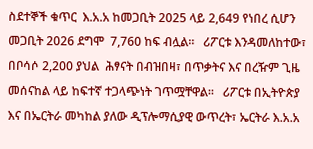ስደተኞች ቁጥር  እ.አ.አ ከመጋቢት 2025 ላይ 2,649 የነበረ ሲሆን መጋቢት 2026 ደግሞ  7,760 ከፍ ብሏል።   ሪፖርቱ እንዳመለከተው፣ በቦሳሶ 2,200 ያህል  ሕፃናት በብዝበዛ፣ በጥቃትና እና በረዥም ጊዜ መሰናከል ላይ ከፍተኛ ተጋላጭነት ገጥሟቸዋል፡፡   ሪፖርቱ በኢትዮጵያ እና በኤርትራ መካከል ያለው ዲፕሎማሲያዊ ውጥረት፣ ኤርትራ እ.አ.አ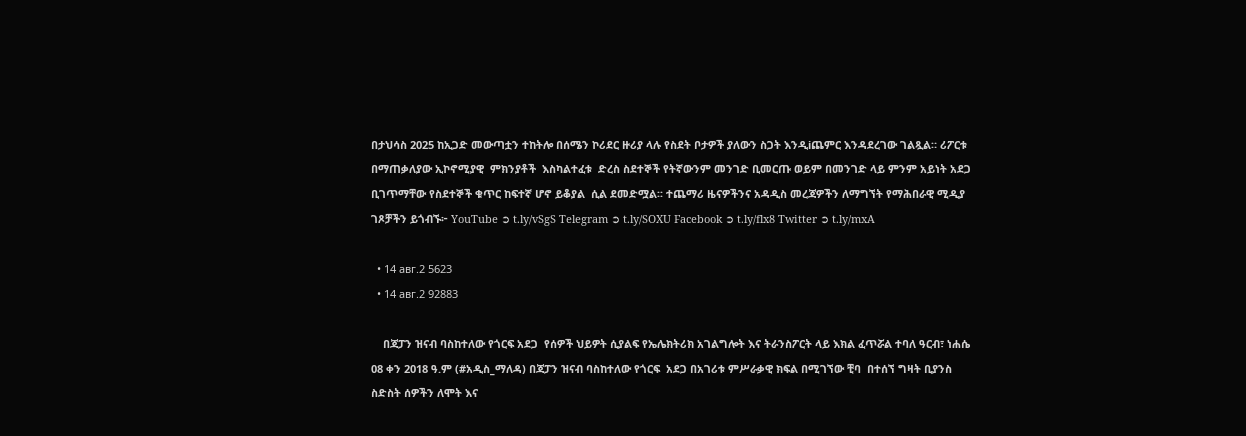በታህሳስ 2025 ከኢጋድ መውጣቷን ተከትሎ በሰሜን ኮሪደር ዙሪያ ላሉ የስደት ቦታዎች ያለውን ስጋት እንዲiጨምር እንዳደረገው ገልጿል። ሪፖርቱ በማጠቃለያው ኢኮኖሚያዊ  ምክንያቶች  እስካልተፈቱ  ድረስ ስደተኞች የትኛውንም መንገድ ቢመርጡ ወይም በመንገድ ላይ ምንም አይነት አደጋ ቢገጥማቸው የስደተኞች ቁጥር ከፍተኛ ሆኖ ይቆያል  ሲል ደመድሟል፡፡ ተጨማሪ ዜናዎችንና አዳዲስ መረጃዎችን ለማግኘት የማሕበራዊ ሚዲያ ገጾቻችን ይጎብኙ፦ YouTube ➲ t.ly/vSgS Telegram ➲ t.ly/SOXU Facebook ➲ t.ly/flx8 Twitter ➲ t.ly/mxA

  • 14 авг.2 5623
  • 14 авг.2 92883

    በጃፓን ዝናብ ባስከተለው የጎርፍ አደጋ  የሰዎች ህይዎት ሲያልፍ የኤሌክትሪክ አገልግሎት እና ትራንስፖርት ላይ እክል ፈጥሯል ተባለ ዓርብ፣ ነሐሴ 08 ቀን 2018 ዓ.ም (#አዲስ_ማለዳ) በጃፓን ዝናብ ባስከተለው የጎርፍ  አደጋ በአገሪቱ ምሥራቃዊ ክፍል በሚገኘው ቺባ  በተሰኘ ግዛት ቢያንስ ስድስት ሰዎችን ለሞት እና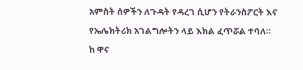አምስት ሰዎችን ለጉዳት የዳረገ ሲሆን የትራንስፖርት እና የኤሌክትሪክ አገልግሎትን ላይ እክል ፈጥሯል ተባለ። ከ ዋና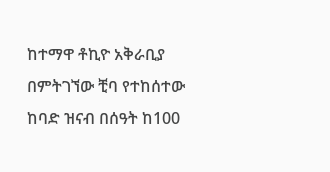ከተማዋ ቶኪዮ አቅራቢያ በምትገኘው ቺባ የተከሰተው ከባድ ዝናብ በሰዓት ከ100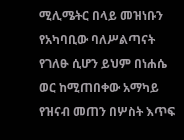ሚሊሜትር በላይ መዝነቡን የአካባቢው ባለሥልጣናት የገለፁ ሲሆን ይህም በነሐሴ ወር ከሚጠበቀው አማካይ የዝናብ መጠን በሦስት እጥፍ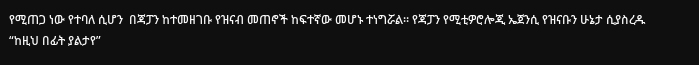የሚጠጋ ነው የተባለ ሲሆን  በጃፓን ከተመዘገቡ የዝናብ መጠኖች ከፍተኛው መሆኑ ተነግሯል። የጃፓን የሚቲዎሮሎጂ ኤጀንሲ የዝናቡን ሁኔታ ሲያስረዱ “ከዚህ በፊት ያልታየ”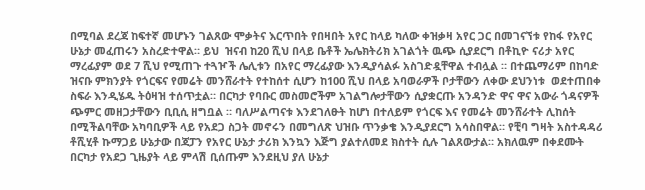በሚባል ደረጃ ከፍተኛ መሆኑን ገልጸው ሞቃትና እርጥበት የበዛበት አየር ከላይ ካለው ቀዝቃዛ አየር ጋር በመገናኘቱ የከፋ የአየር ሁኔታ መፈጠሩን አስረድተዋል። ይህ  ዝናብ ከ20 ሺህ በላይ ቤቶች ኤሌክትሪክ አገልጎት ዉጭ ሲያደርግ በቶኪዮ ናሪታ አየር ማረፊያም ወደ 7 ሺህ የሚጠጉ ተጓዦች ሌሊቱን በአየር ማረፊያው እንዲያሳልፉ አስገድዷቸዋል ተብሏል ። በተጨማሪም በከባድ ዝናቡ ምክንያት የጎርፍና የመሬት መንሸራተት የተከሰተ ሲሆን ከ100 ሺህ በላይ አባወራዎች ቦታቸውን ለቀው ደህንነቱ  ወደተጠበቀ ስፍራ እንዲሄዱ ትዕዛዝ ተሰጥቷል። በርካታ የባቡር መስመሮችም አገልግሎታቸውን ሲያቋርጡ አንዳንድ ዋና ዋና አውራ ጎዳናዎች ጭምር መዘጋታቸውን ቢቢሲ ዘግቧል ። ባለሥልጣናቱ እንደገለፁት ከሆነ በተለይም የጎርፍ እና የመሬት መንሸራተት ሊከሰት በሚችልባቸው አካባቢዎች ላይ የአደጋ ስጋት መኖሩን በመግለጽ ህዝቡ ጥንቃቄ እንዲያደርግ አሳስበዋል። የቺባ ግዛት አስተዳዳሪ ቶሺሂቶ ኩማጋይ ሁኔታው በጃፓን የአየር ሁኔታ ታሪክ እንኳን እጅግ ያልተለመደ ክስተት ሲሉ ገልጸውታል። አክለዉም በቀደሙት በርካታ የአደጋ ጊዜያት ላይ ምላሽ ቢሰጡም እንደዚህ ያለ ሁኔታ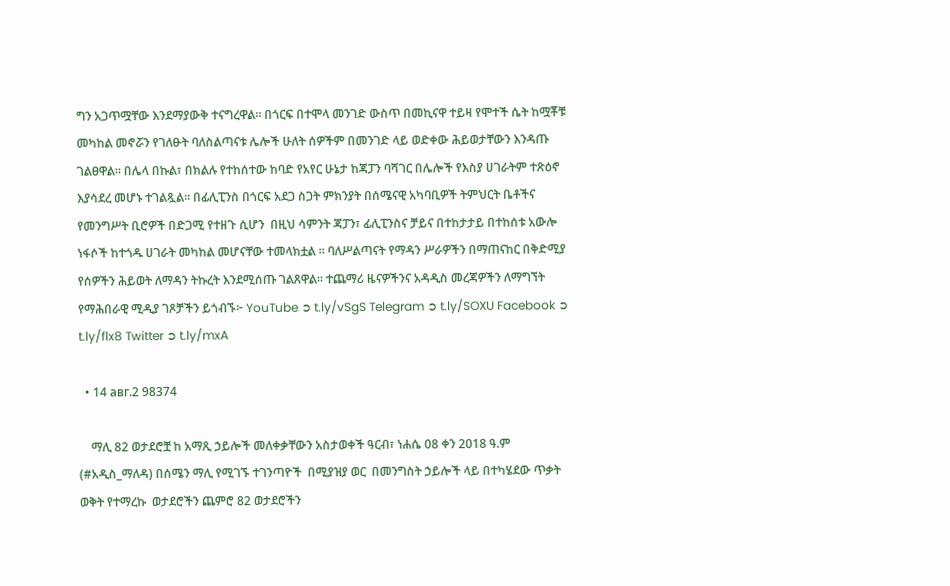ግን አጋጥሟቸው እንደማያውቅ ተናግረዋል። በጎርፍ በተሞላ መንገድ ውስጥ በመኪናዋ ተይዛ የሞተች ሴት ከሟቾቹ መካከል መኖሯን የገለፁት ባለስልጣናቱ ሌሎች ሁለት ሰዎችም በመንገድ ላይ ወድቀው ሕይወታቸውን እንዳጡ ገልፀዋል። በሌላ በኩል፣ በክልሉ የተከሰተው ከባድ የአየር ሁኔታ ከጃፓን ባሻገር በሌሎች የእስያ ሀገራትም ተጽዕኖ እያሳደረ መሆኑ ተገልጿል። በፊሊፒንስ በጎርፍ አደጋ ስጋት ምክንያት በሰሜናዊ አካባቢዎች ትምህርት ቤቶችና የመንግሥት ቢሮዎች በድጋሚ የተዘጉ ሲሆን  በዚህ ሳምንት ጃፓን፣ ፊሊፒንስና ቻይና በተከታታይ በተከሰቱ አውሎ ነፋሶች ከተጎዱ ሀገራት መካከል መሆናቸው ተመላክቷል ። ባለሥልጣናት የማዳን ሥራዎችን በማጠናከር በቅድሚያ የሰዎችን ሕይወት ለማዳን ትኩረት እንደሚሰጡ ገልጸዋል። ተጨማሪ ዜናዎችንና አዳዲስ መረጃዎችን ለማግኘት የማሕበራዊ ሚዲያ ገጾቻችን ይጎብኙ፦ YouTube ➲ t.ly/vSgS Telegram ➲ t.ly/SOXU Facebook ➲ t.ly/flx8 Twitter ➲ t.ly/mxA

  • 14 авг.2 98374

    ማሊ 82 ወታደሮቿ ከ አማጺ ኃይሎች መለቀቃቸውን አስታወቀች ዓርብ፣ ነሐሴ 08 ቀን 2018 ዓ.ም (#አዲስ_ማለዳ) በሰሜን ማሊ የሚገኙ ተገንጣዮች  በሚያዝያ ወር  በመንግስት ኃይሎች ላይ በተካሄደው ጥቃት ወቅት የተማረኩ  ወታደሮችን ጨምሮ 82 ወታደሮችን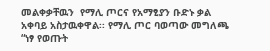መልቀቃቸዉን  የማሊ ጦርና የአማፂያን ቡድኑ ቃል አቀባይ አስታዉቀዋል፡፡ የማሊ ጦር ባወጣው መግለጫ “ነፃ የወጡት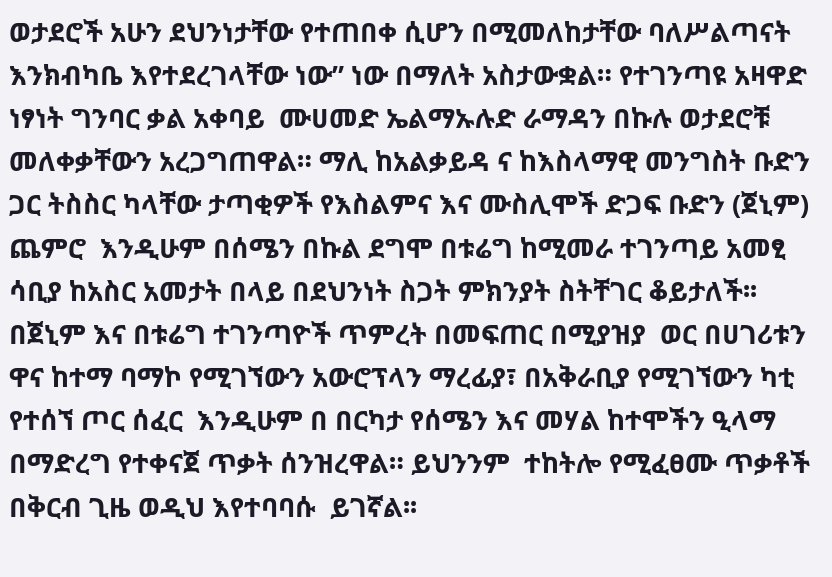ወታደሮች አሁን ደህንነታቸው የተጠበቀ ሲሆን በሚመለከታቸው ባለሥልጣናት እንክብካቤ እየተደረገላቸው ነው” ነው በማለት አስታውቋል። የተገንጣዩ አዛዋድ ነፃነት ግንባር ቃል አቀባይ  ሙሀመድ ኤልማኡሉድ ራማዳን በኩሉ ወታደሮቹ መለቀቃቸውን አረጋግጠዋል። ማሊ ከአልቃይዳ ና ከእስላማዊ መንግስት ቡድን ጋር ትስስር ካላቸው ታጣቂዎች የእስልምና እና ሙስሊሞች ድጋፍ ቡድን (ጀኒም)  ጨምሮ  እንዲሁም በሰሜን በኩል ደግሞ በቱሬግ ከሚመራ ተገንጣይ አመፂ ሳቢያ ከአስር አመታት በላይ በደህንነት ስጋት ምክንያት ስትቸገር ቆይታለች፡፡ በጀኒም እና በቱሬግ ተገንጣዮች ጥምረት በመፍጠር በሚያዝያ  ወር በሀገሪቱን ዋና ከተማ ባማኮ የሚገኘውን አውሮፕላን ማረፊያ፣ በአቅራቢያ የሚገኘውን ካቲ የተሰኘ ጦር ሰፈር  እንዲሁም በ በርካታ የሰሜን እና መሃል ከተሞችን ዒላማ በማድረግ የተቀናጀ ጥቃት ሰንዝረዋል። ይህንንም  ተከትሎ የሚፈፀሙ ጥቃቶች  በቅርብ ጊዜ ወዲህ እየተባባሱ  ይገኛል፡፡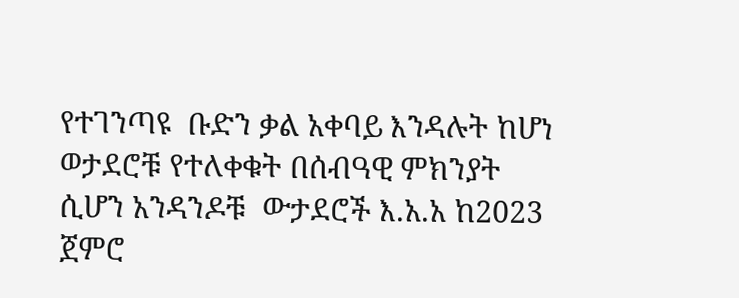የተገንጣዩ  ቡድን ቃል አቀባይ እንዳሉት ከሆነ ወታደሮቹ የተለቀቁት በሰብዓዊ ምክንያት ሲሆን አንዳንዶቹ  ውታደሮች እ.አ.አ ከ2023 ጀምሮ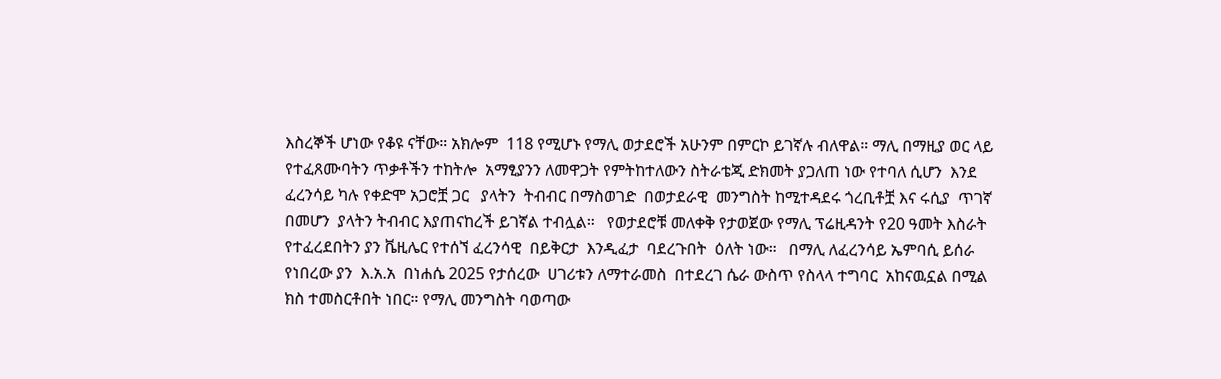እስረኞች ሆነው የቆዩ ናቸው። አክሎም  118 የሚሆኑ የማሊ ወታደሮች አሁንም በምርኮ ይገኛሉ ብለዋል። ማሊ በማዚያ ወር ላይ  የተፈጸሙባትን ጥቃቶችን ተከትሎ  አማፂያንን ለመዋጋት የምትከተለውን ስትራቴጂ ድክመት ያጋለጠ ነው የተባለ ሲሆን  እንደ ፈረንሳይ ካሉ የቀድሞ አጋሮቿ ጋር   ያላትን  ትብብር በማስወገድ  በወታደራዊ  መንግስት ከሚተዳደሩ ጎረቢቶቿ እና ሩሲያ  ጥገኛ በመሆን  ያላትን ትብብር እያጠናከረች ይገኛል ተብሏል።   የወታደሮቹ መለቀቅ የታወጀው የማሊ ፕሬዚዳንት የ20 ዓመት እስራት የተፈረደበትን ያን ቬዚሌር የተሰኘ ፈረንሳዊ  በይቅርታ  እንዲፈታ  ባደረጉበት  ዕለት ነው።   በማሊ ለፈረንሳይ ኤምባሲ ይሰራ የነበረው ያን  እ.አ.አ  በነሐሴ 2025 የታሰረው  ሀገሪቱን ለማተራመስ  በተደረገ ሴራ ውስጥ የስላላ ተግባር  አከናዉኗል በሚል ክስ ተመስርቶበት ነበር። የማሊ መንግስት ባወጣው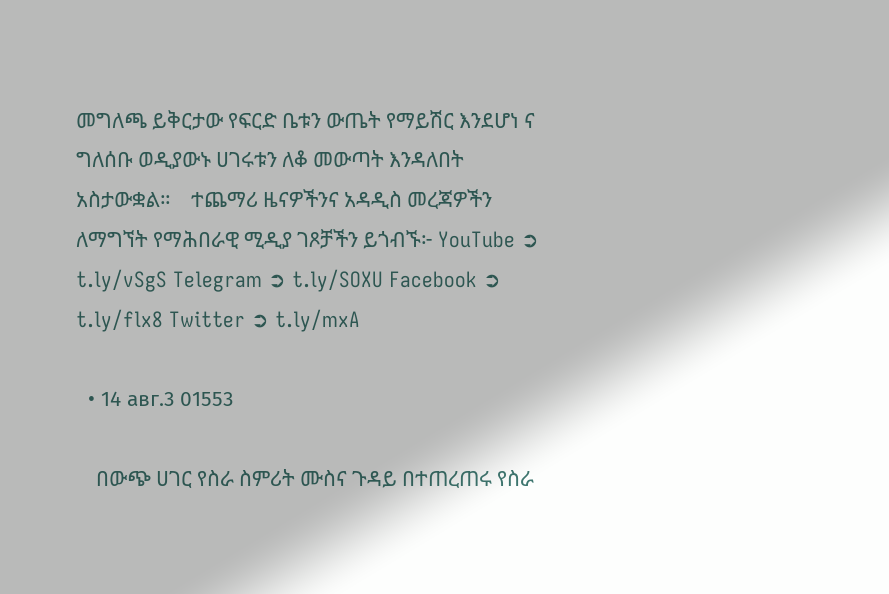መግለጫ ይቅርታው የፍርድ ቤቱን ውጤት የማይሽር እንደሆነ ና ግለሰቡ ወዲያውኑ ሀገሩቱን ለቆ መውጣት እንዳለበት  አስታውቋል።    ተጨማሪ ዜናዎችንና አዳዲስ መረጃዎችን ለማግኘት የማሕበራዊ ሚዲያ ገጾቻችን ይጎብኙ፦ YouTube ➲ t.ly/vSgS Telegram ➲ t.ly/SOXU Facebook ➲ t.ly/flx8 Twitter ➲ t.ly/mxA

  • 14 авг.3 01553

    በውጭ ሀገር የስራ ስምሪት ሙስና ጉዳይ በተጠረጠሩ የስራ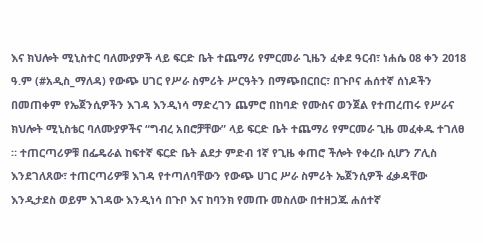እና ክህሎት ሚኒስተር ባለሙያዎች ላይ ፍርድ ቤት ተጨማሪ የምርመራ ጊዜን ፈቀደ ዓርብ፣ ነሐሴ 08 ቀን 2018 ዓ.ም (#አዲስ_ማለዳ) የውጭ ሀገር የሥራ ስምሪት ሥርዓትን በማጭበርበር፣ በጉቦና ሐሰተኛ ሰነዶችን በመጠቀም የኤጀንሲዎችን እገዳ እንዲነሳ ማድረገን ጨምሮ በከባድ የሙስና ወንጀል የተጠረጠሩ የሥራና ክህሎት ሚኒስቴር ባለሙያዎችና “ግብረ አበሮቻቸው” ላይ ፍርድ ቤት ተጨማሪ የምርመራ ጊዜ መፈቀዱ ተገለፀ ። ተጠርጣሪዎቹ በፌዴራል ከፍተኛ ፍርድ ቤት ልደታ ምድብ 1ኛ የጊዜ ቀጠሮ ችሎት የቀረቡ ሲሆን ፖሊስ እንደገለጸው፣ ተጠርጣሪዎቹ እገዳ የተጣለባቸውን የውጭ ሀገር ሥራ ስምሪት ኤጀንሲዎች ፈቃዳቸው እንዲታደስ ወይም እገዳው እንዲነሳ በጉቦ እና ከባንክ የመጡ መስለው በተዘጋጁ ሐሰተኛ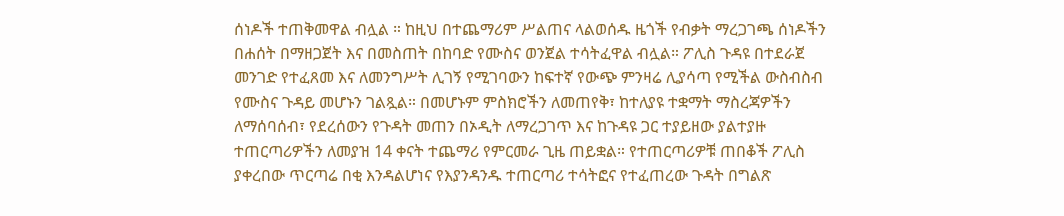ሰነዶች ተጠቅመዋል ብሏል ። ከዚህ በተጨማሪም ሥልጠና ላልወሰዱ ዜጎች የብቃት ማረጋገጫ ሰነዶችን በሐሰት በማዘጋጀት እና በመስጠት በከባድ የሙስና ወንጀል ተሳትፈዋል ብሏል። ፖሊስ ጉዳዩ በተደራጀ መንገድ የተፈጸመ እና ለመንግሥት ሊገኝ የሚገባውን ከፍተኛ የውጭ ምንዛሬ ሊያሳጣ የሚችል ውስብስብ የሙስና ጉዳይ መሆኑን ገልጿል። በመሆኑም ምስክሮችን ለመጠየቅ፣ ከተለያዩ ተቋማት ማስረጃዎችን ለማሰባሰብ፣ የደረሰውን የጉዳት መጠን በኦዲት ለማረጋገጥ እና ከጉዳዩ ጋር ተያይዘው ያልተያዙ ተጠርጣሪዎችን ለመያዝ 14 ቀናት ተጨማሪ የምርመራ ጊዜ ጠይቋል። የተጠርጣሪዎቹ ጠበቆች ፖሊስ ያቀረበው ጥርጣሬ በቂ እንዳልሆነና የእያንዳንዱ ተጠርጣሪ ተሳትፎና የተፈጠረው ጉዳት በግልጽ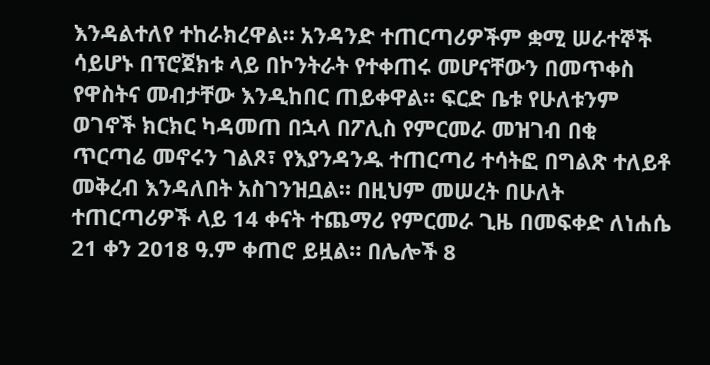እንዳልተለየ ተከራክረዋል። አንዳንድ ተጠርጣሪዎችም ቋሚ ሠራተኞች ሳይሆኑ በፕሮጀክቱ ላይ በኮንትራት የተቀጠሩ መሆናቸውን በመጥቀስ የዋስትና መብታቸው እንዲከበር ጠይቀዋል። ፍርድ ቤቱ የሁለቱንም ወገኖች ክርክር ካዳመጠ በኋላ በፖሊስ የምርመራ መዝገብ በቂ ጥርጣሬ መኖሩን ገልጾ፣ የእያንዳንዱ ተጠርጣሪ ተሳትፎ በግልጽ ተለይቶ መቅረብ እንዳለበት አስገንዝቧል። በዚህም መሠረት በሁለት ተጠርጣሪዎች ላይ 14 ቀናት ተጨማሪ የምርመራ ጊዜ በመፍቀድ ለነሐሴ 21 ቀን 2018 ዓ.ም ቀጠሮ ይዟል። በሌሎች 8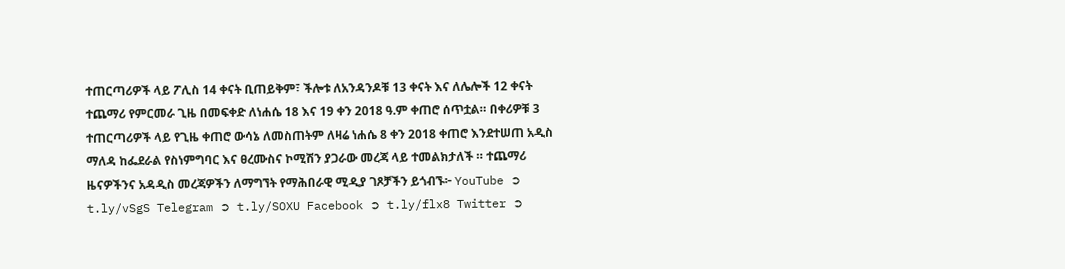ተጠርጣሪዎች ላይ ፖሊስ 14 ቀናት ቢጠይቅም፣ ችሎቱ ለአንዳንዶቹ 13 ቀናት እና ለሌሎች 12 ቀናት ተጨማሪ የምርመራ ጊዜ በመፍቀድ ለነሐሴ 18 እና 19 ቀን 2018 ዓ.ም ቀጠሮ ሰጥቷል። በቀሪዎቹ 3 ተጠርጣሪዎች ላይ የጊዜ ቀጠሮ ውሳኔ ለመስጠትም ለዛሬ ነሐሴ 8 ቀን 2018 ቀጠሮ እንደተሠጠ አዲስ ማለዳ ከፌደራል የስነምግባር እና ፀረሙስና ኮሚሽን ያጋራው መረጃ ላይ ተመልክታለች ። ተጨማሪ ዜናዎችንና አዳዲስ መረጃዎችን ለማግኘት የማሕበራዊ ሚዲያ ገጾቻችን ይጎብኙ፦ YouTube ➲ t.ly/vSgS Telegram ➲ t.ly/SOXU Facebook ➲ t.ly/flx8 Twitter ➲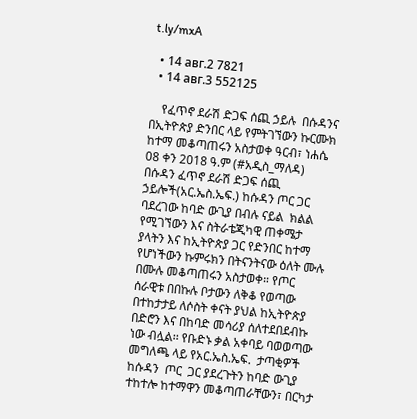t.ly/mxA

  • 14 авг.2 7821
  • 14 авг.3 552125

    የፈጥኖ ደራሽ ድጋፍ ሰጪ ኃይሉ  በሱዳንና በኢትዮጵያ ድንበር ላይ የምትገኘውን ኩርሙክ ከተማ መቆጣጠሩን አስታወቀ ዓርብ፣ ነሐሴ 08 ቀን 2018 ዓ.ም (#አዲስ_ማለዳ) በሱዳን ፈጥኖ ደራሽ ድጋፍ ሰጪ ኃይሎች(አር.ኤስ.ኤፍ.) ከሱዳን ጦር ጋር ባደረገው ከባድ ውጊያ በብሉ ናይል  ክልል የሚገኘውን እና ስትራቴጂካዊ ጠቀሜታ ያላትን እና ከኢትዮጵያ ጋር የድንበር ከተማ የሆነችውን ኩምሩክን በትናንትናው ዕለት ሙሉ በሙሉ መቆጣጠሩን አስታወቀ። የጦር ሰራዊቱ በበኩሉ ቦታውን ለቅቆ የወጣው በተከታታይ ለሶስት ቀናት ያህል ከኢትዮጵያ በድሮን እና በከባድ መሳሪያ ሰለተደበደብኩ ነው ብሏል፡፡ የቡድኑ ቃል አቀባይ ባወወጣው  መግለጫ ላይ የአር.ኤስ.ኤፍ.  ታጣቂዎች ከሱዳን  ጦር  ጋር ያደረጉትን ከባድ ውጊያ ተከተሎ ከተማዋን መቆጣጠራቸውን፣ በርካታ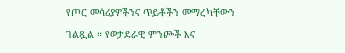የጦር መሳሪያዎችንና ጥይቶችን መማረካቸውን ገልጿል ። የወታደራዊ ምንጮች እና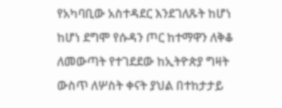የአካባቢው አስተዳደር እንደገለጹት ከሆነ ከሆነ ደግሞ የሱዳን ጦር ከተማዋን ለቅቆ ለመውጣት የተገደደው ከኢትዮጵያ ግዛት ውስጥ ለሦስት ቀናት ያህል በተከታታይ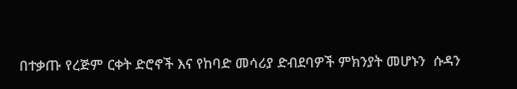በተቃጡ የረጅም ርቀት ድሮኖች እና የከባድ መሳሪያ ድብደባዎች ምክንያት መሆኑን  ሱዳን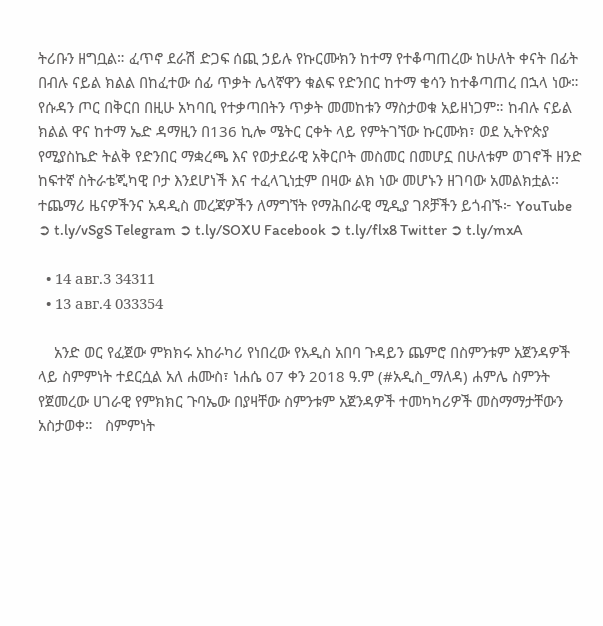ትሪቡን ዘግቧል። ፈጥኖ ደራሽ ድጋፍ ሰጪ ኃይሉ የኩርሙክን ከተማ የተቆጣጠረው ከሁለት ቀናት በፊት በብሉ ናይል ክልል በከፈተው ሰፊ ጥቃት ሌላኛዋን ቁልፍ የድንበር ከተማ ቄሳን ከተቆጣጠረ በኋላ ነው። የሱዳን ጦር በቅርበ በዚሁ አካባቢ የተቃጣበትን ጥቃት መመከቱን ማስታወቁ አይዘነጋም። ከብሉ ናይል ክልል ዋና ከተማ ኤድ ዳማዚን በ136 ኪሎ ሜትር ርቀት ላይ የምትገኘው ኩርሙክ፣ ወደ ኢትዮጵያ የሚያስኬድ ትልቅ የድንበር ማቋረጫ እና የወታደራዊ አቅርቦት መስመር በመሆኗ በሁለቱም ወገኖች ዘንድ ከፍተኛ ስትራቴጂካዊ ቦታ እንደሆነች እና ተፈላጊነቷም በዛው ልክ ነው መሆኑን ዘገባው አመልክቷል፡፡ ተጨማሪ ዜናዎችንና አዳዲስ መረጃዎችን ለማግኘት የማሕበራዊ ሚዲያ ገጾቻችን ይጎብኙ፦ YouTube ➲ t.ly/vSgS Telegram ➲ t.ly/SOXU Facebook ➲ t.ly/flx8 Twitter ➲ t.ly/mxA

  • 14 авг.3 34311
  • 13 авг.4 033354

    አንድ ወር የፈጀው ምክክሩ አከራካሪ የነበረው የአዲስ አበባ ጉዳይን ጨምሮ በስምንቱም አጀንዳዎች ላይ ስምምነት ተደርሷል አለ ሐሙስ፣ ነሐሴ 07 ቀን 2018 ዓ.ም (#አዲስ_ማለዳ) ሐምሌ ስምንት የጀመረው ሀገራዊ የምክክር ጉባኤው በያዛቸው ስምንቱም አጀንዳዎች ተመካካሪዎች መስማማታቸውን አስታወቀ።   ስምምነት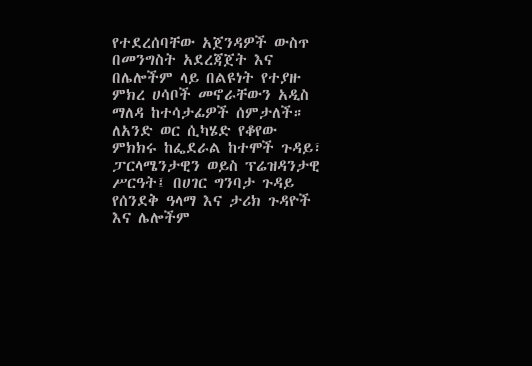የተደረሰባቸው አጀንዳዎች ውስጥ በመንግስት አደረጃጀት እና በሌሎችም ላይ በልዩነት የተያዙ ምክረ ሀሳቦች መኖራቸውን አዲስ ማለዳ ከተሳታፊዎች ሰምታለች። ለአንድ ወር ሲካሄድ የቆየው ምክክሩ ከፌደራል ከተሞች ጉዳይ፣ ፓርላሜንታዊን ወይስ ፕሬዝዳንታዊ ሥርዓት፤ በሀገር ግንባታ ጉዳይ የሰንደቅ ዓላማ እና ታሪክ ጉዳዮች እና ሌሎችም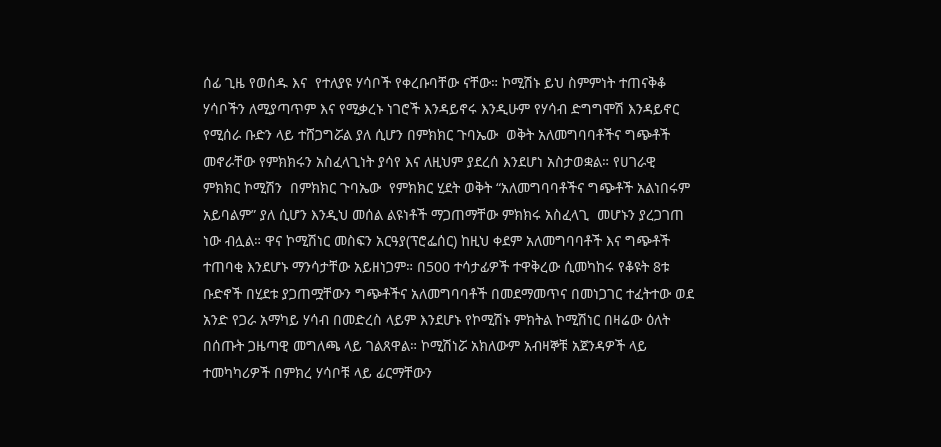ሰፊ ጊዜ የወሰዱ እና  የተለያዩ ሃሳቦች የቀረቡባቸው ናቸው። ኮሚሽኑ ይህ ስምምነት ተጠናቅቆ ሃሳቦችን ለሚያጣጥም እና የሚቃረኑ ነገሮች እንዳይኖሩ እንዲሁም የሃሳብ ድግግሞሽ እንዳይኖር የሚሰራ ቡድን ላይ ተሸጋግሯል ያለ ሲሆን በምክክር ጉባኤው  ወቅት አለመግባባቶችና ግጭቶች መኖራቸው የምክክሩን አስፈላጊነት ያሳየ እና ለዚህም ያደረሰ እንደሆነ አስታወቋል። የሀገራዊ  ምክክር ኮሚሽን  በምክክር ጉባኤው  የምክክር ሂደት ወቅት “አለመግባባቶችና ግጭቶች አልነበሩም አይባልም” ያለ ሲሆን እንዲህ መሰል ልዩነቶች ማጋጠማቸው ምክክሩ አስፈላጊ  መሆኑን ያረጋገጠ ነው ብሏል። ዋና ኮሚሽነር መስፍን አርዓያ(ፕሮፌሰር) ከዚህ ቀደም አለመግባባቶች እና ግጭቶች ተጠባቂ እንደሆኑ ማንሳታቸው አይዘነጋም። በ500 ተሳታፊዎች ተዋቅረው ሲመካከሩ የቆዩት 8ቱ ቡድኖች በሂደቱ ያጋጠሟቸውን ግጭቶችና አለመግባባቶች በመደማመጥና በመነጋገር ተፈትተው ወደ አንድ የጋራ አማካይ ሃሳብ በመድረስ ላይም እንደሆኑ የኮሚሽኑ ምክትል ኮሚሽነር በዛሬው ዕለት በሰጡት ጋዜጣዊ መግለጫ ላይ ገልጸዋል። ኮሚሽነሯ አክለውም አብዛኞቹ አጀንዳዎች ላይ ተመካካሪዎች በምክረ ሃሳቦቹ ላይ ፊርማቸውን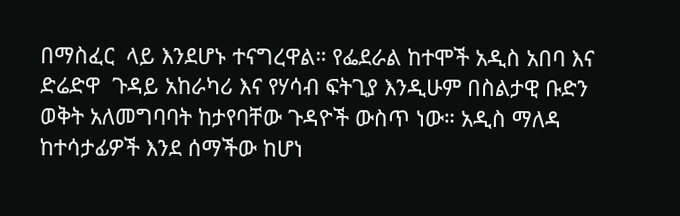በማስፈር  ላይ እንደሆኑ ተናግረዋል። የፌደራል ከተሞች አዲስ አበባ እና ድሬድዋ  ጉዳይ አከራካሪ እና የሃሳብ ፍትጊያ እንዲሁም በስልታዊ ቡድን ወቅት አለመግባባት ከታየባቸው ጉዳዮች ውስጥ ነው። አዲስ ማለዳ ከተሳታፊዎች እንደ ሰማችው ከሆነ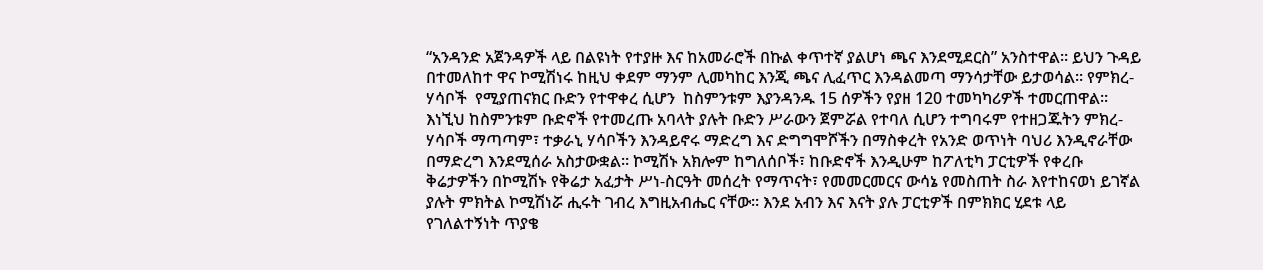“አንዳንድ አጀንዳዎች ላይ በልዩነት የተያዙ እና ከአመራሮች በኩል ቀጥተኛ ያልሆነ ጫና እንደሚደርስ” አንስተዋል። ይህን ጉዳይ በተመለከተ ዋና ኮሚሽነሩ ከዚህ ቀደም ማንም ሊመካከር እንጂ ጫና ሊፈጥር እንዳልመጣ ማንሳታቸው ይታወሳል። የምክረ-ሃሳቦች  የሚያጠናክር ቡድን የተዋቀረ ሲሆን  ከስምንቱም እያንዳንዱ 15 ሰዎችን የያዘ 120 ተመካካሪዎች ተመርጠዋል። እነኚህ ከስምንቱም ቡድኖች የተመረጡ አባላት ያሉት ቡድን ሥራውን ጀምሯል የተባለ ሲሆን ተግባሩም የተዘጋጁትን ምክረ-ሃሳቦች ማጣጣም፣ ተቃራኒ ሃሳቦችን እንዳይኖሩ ማድረግ እና ድግግሞሾችን በማስቀረት የአንድ ወጥነት ባህሪ እንዲኖራቸው  በማድረግ እንደሚሰራ አስታውቋል። ኮሚሽኑ አክሎም ከግለሰቦች፣ ከቡድኖች እንዲሁም ከፖለቲካ ፓርቲዎች የቀረቡ ቅሬታዎችን በኮሚሽኑ የቅሬታ አፈታት ሥነ-ስርዓት መሰረት የማጥናት፣ የመመርመርና ውሳኔ የመስጠት ስራ እየተከናወነ ይገኛል ያሉት ምክትል ኮሚሽነሯ ሒሩት ገብረ እግዚአብሔር ናቸው። እንደ አብን እና እናት ያሉ ፓርቲዎች በምክክር ሂደቱ ላይ የገለልተኝነት ጥያቄ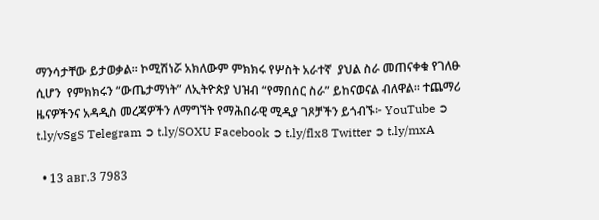ማንሳታቸው ይታወቃል። ኮሚሽነሯ አክለውም ምክክሩ የሦስት አራተኛ  ያህል ስራ መጠናቀቁ የገለፁ ሲሆን  የምክክሩን “ውጤታማነት” ለኢትዮጵያ ህዝብ “የማበሰር ስራ” ይከናወናል ብለዋል። ተጨማሪ ዜናዎችንና አዳዲስ መረጃዎችን ለማግኘት የማሕበራዊ ሚዲያ ገጾቻችን ይጎብኙ፦ YouTube ➲ t.ly/vSgS Telegram ➲ t.ly/SOXU Facebook ➲ t.ly/flx8 Twitter ➲ t.ly/mxA

  • 13 авг.3 7983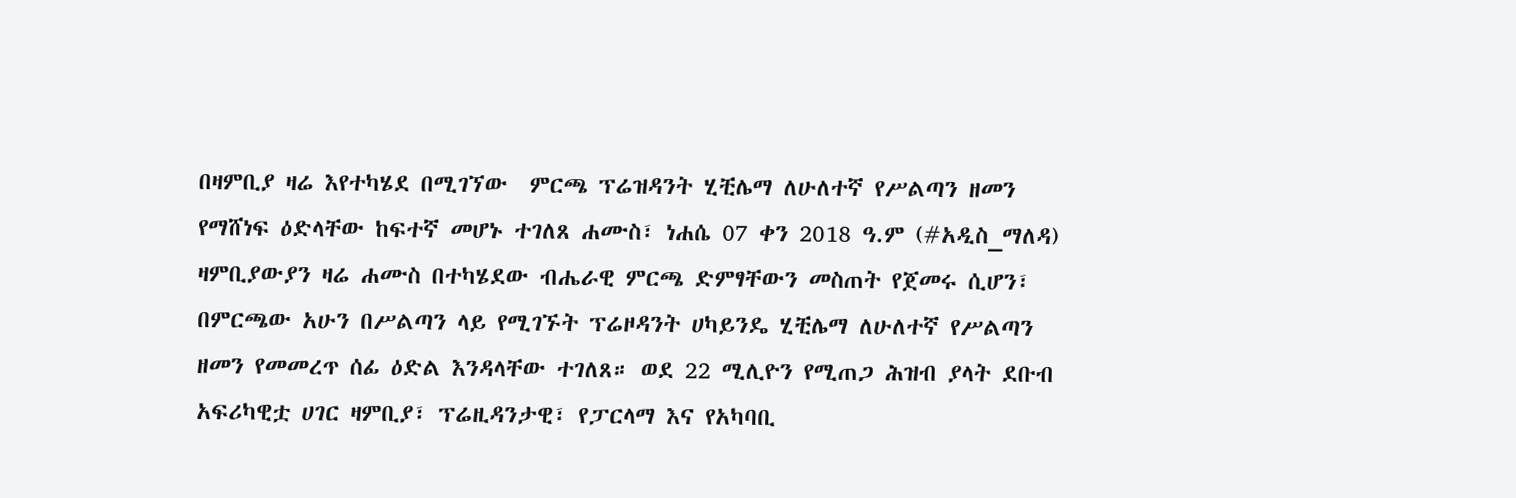በዛምቢያ ዛሬ እየተካሄደ በሚገኘው  ምርጫ ፕሬዝዳንት ሂቺሌማ ለሁለተኛ የሥልጣን ዘመን የማሸነፍ ዕድላቸው ከፍተኛ መሆኑ ተገለጸ ሐሙስ፣ ነሐሴ 07 ቀን 2018 ዓ.ም (#አዲስ_ማለዳ) ዛምቢያውያን ዛሬ ሐሙስ በተካሄደው ብሔራዊ ምርጫ ድምፃቸውን መስጠት የጀመሩ ሲሆን፣ በምርጫው አሁን በሥልጣን ላይ የሚገኙት ፕሬዞዳንት ሀካይንዴ ሂቺሌማ ለሁለተኛ የሥልጣን ዘመን የመመረጥ ሰፊ ዕድል እንዳላቸው ተገለጸ። ወደ 22 ሚሊዮን የሚጠጋ ሕዝብ ያላት ደቡብ አፍሪካዊቷ ሀገር ዛምቢያ፣ ፕሬዚዳንታዊ፣ የፓርላማ እና የአካባቢ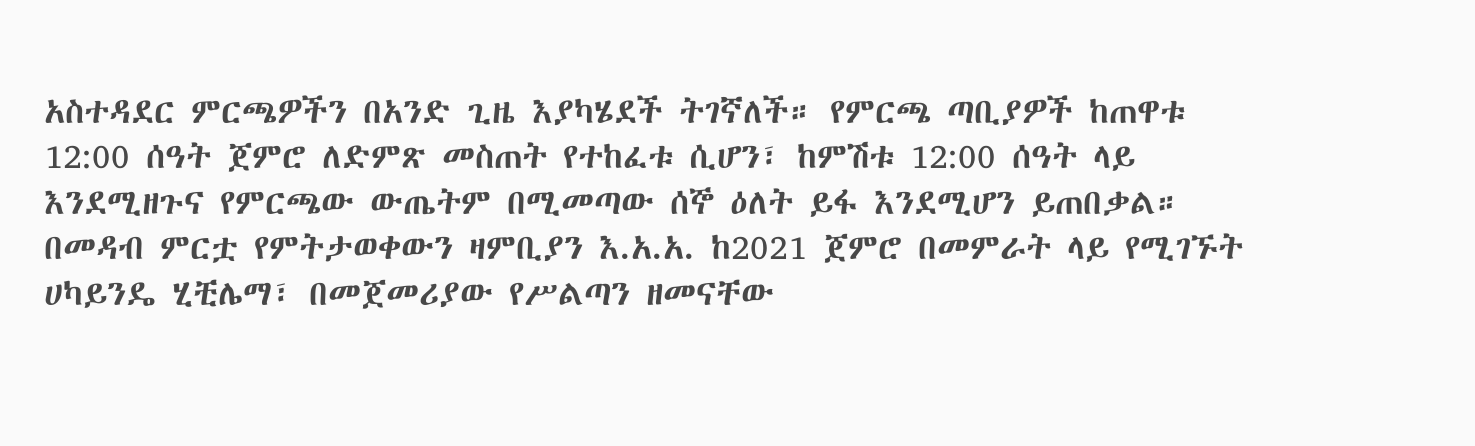አስተዳደር ምርጫዎችን በአንድ ጊዜ እያካሄደች ትገኛለች። የምርጫ ጣቢያዎች ከጠዋቱ 12:00 ሰዓት ጀምሮ ለድምጽ መስጠት የተከፈቱ ሲሆን፣ ከምሽቱ 12:00 ሰዓት ላይ እንደሚዘጉና የምርጫው ውጤትም በሚመጣው ሰኞ ዕለት ይፋ እንደሚሆን ይጠበቃል። በመዳብ ምርቷ የምትታወቀውን ዛምቢያን እ.አ.አ. ከ2021 ጀምሮ በመምራት ላይ የሚገኙት ሀካይንዴ ሂቺሌማ፣ በመጀመሪያው የሥልጣን ዘመናቸው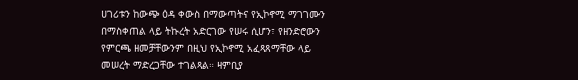ሀገሪቱን ከውጭ ዕዳ ቀውስ በማውጣትና የኢኮኖሚ ማገገሙን በማስቀጠል ላይ ትኩረት አድርገው የሠሩ ሲሆን፣ የዘንድሮውን የምርጫ ዘመቻቸውንም በዚህ የኢኮኖሚ አፈጻጸማቸው ላይ መሠረት ማድረጋቸው ተገልጻል። ዛምቢያ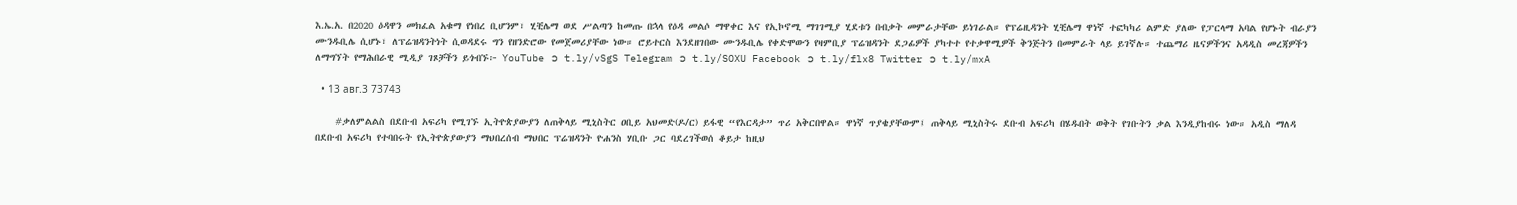እ.ኤ.አ. በ2020 ዕዳዋን መክፈል አቁማ የነበረ ቢሆንም፣ ሂቺሌማ ወደ ሥልጣን ከመጡ በኋላ የዕዳ መልሶ ማዋቀር እና የኢኮኖሚ ማገገሚያ ሂደቱን በብቃት መምራታቸው ይነገራል። የፕሬዚዳንት ሂቺሌማ ዋነኛ ተፎካካሪ ልምድ ያለው የፓርላማ አባል የሆኑት ብራያን ሙንዱቢሌ ሲሆኑ፣ ለፕሬዝዳንትነት ሲወዳደሩ ግን የዘንድሮው የመጀመሪያቸው ነው። ሮይተርስ እንደዘገበው ሙንዱቢሌ የቀድሞውን የዛምቢያ ፕሬዝዳንት ደጋፊዎች ያካተተ የተቃዋሚዎች ቅንጅትን በመምራት ላይ ይገኛሉ። ተጨማሪ ዜናዎችንና አዳዲስ መረጃዎችን ለማግኘት የማሕበራዊ ሚዲያ ገጾቻችን ይጎብኙ፦ YouTube ➲ t.ly/vSgS Telegram ➲ t.ly/SOXU Facebook ➲ t.ly/flx8 Twitter ➲ t.ly/mxA

  • 13 авг.3 73743

    #ቃለምልልስ በደቡብ አፍሪካ የሚገኙ ኢትዮጵያውያን ለጠቅላይ ሚኒስትር ዐቢይ አህመድ(ዶ/ር) ይፋዊ “የእርዳታ” ጥሪ አቅርበዋል። ዋነኛ ጥያቄያቸውም፤ ጠቅላይ ሚኒስትሩ ደቡብ አፍሪካ በሄዱበት ወቅት የገቡትን ቃል እንዲያከብሩ ነው። አዲስ ማለዳ በደቡብ አፍሪካ የተባበሩት የኢትዮጵያውያን ማህበረሰብ ማህበር ፕሬዝዳንት ዮሐንስ ሃቢቡ ጋር ባደረገችወሰ ቆይታ ከዚህ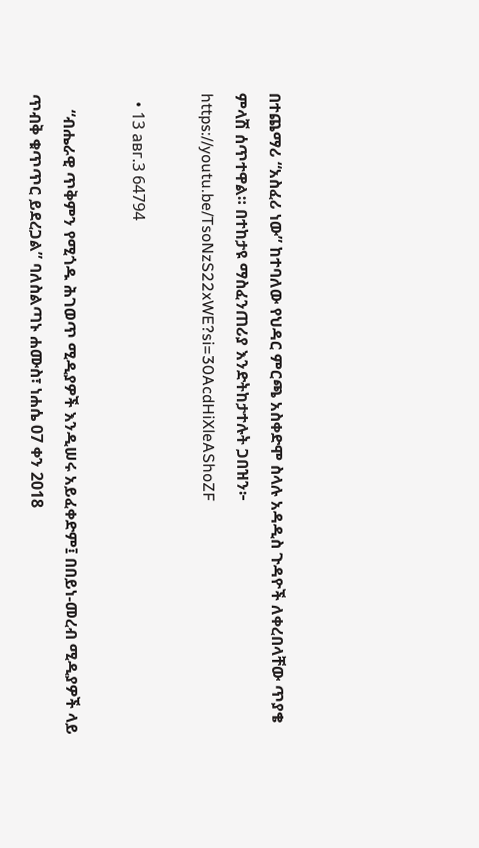በተጨማሪ “አስፈሪ ነው” ከተባለው የህዳር ምርጫ አስቀድሞ ስላሉ አዳዲስ ጉዳዮች ለቀረበላቸው ጥያቄ ምላሽ ሰጥተዋል። በተከታዩ ማስፈንጠሪያ እንድትከታተሉት ጋበዝን፦ https://youtu.be/TsoNzS22xWE?si=30AcdHiXleAShoZF

  • 13 авг.3 64794

    “ብሔራዊ ጥቅምን የሚጎዱ ሕገወጥ ሚዲያዎች እንዲሠሩ አይፈቀድም፤ በበይነ-መረብ ሚዲያዎች ላይ ጥብቅ ቁጥጥር ይደረጋል” ባለስልጣኑ ሐሙስ፣ ነሐሴ 07 ቀን 2018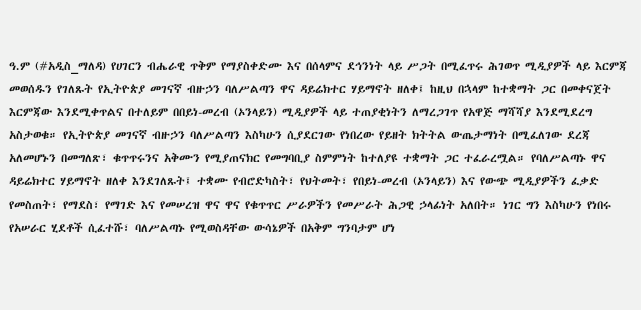ዓ.ም (#አዲስ_ማለዳ) የሀገርን ብሔራዊ ጥቅም የማያስቀድሙ እና በሰላምና ደኅንነት ላይ ሥጋት በሚፈጥሩ ሕገወጥ ሚዲያዎች ላይ እርምጃ መወሰዱን የገለጹት የኢትዮጵያ መገናኛ ብዙኃን ባለሥልጣን ዋና ዳይሬክተር ሃይማኖት ዘለቀ፤ ከዚህ በኋላም ከተቋማት ጋር በመቀናጀት እርምጃው እንደሚቀጥልና በተለይም በበይነ-መረብ (ኦንላይን) ሚዲያዎች ላይ ተጠያቂነትን ለማረጋገጥ የአዋጅ ማሻሻያ እንደሚደረግ አስታወቁ። የኢትዮጵያ መገናኛ ብዙኃን ባለሥልጣን እስካሁን ሲያደርገው የነበረው የይዘት ክትትል ውጤታማነት በሚፈለገው ደረጃ አለመሆኑን በመግለጽ፣ ቁጥጥሩንና አቅሙን የሚያጠናክር የመግባቢያ ስምምነት ከተለያዩ ተቋማት ጋር ተፈራረሟል። የባለሥልጣኑ ዋና ዳይሬክተር ሃይማኖት ዘለቀ እንደገለጹት፤ ተቋሙ የብሮድካስት፣ የህትመት፣ የበይነ-መረብ (ኦንላይን) እና የውጭ ሚዲያዎችን ፈቃድ የመስጠት፣ የማደስ፣ የማገድ እና የመሠረዝ ዋና ዋና የቁጥጥር ሥራዎችን የመሥራት ሕጋዊ ኃላፊነት አለበት። ነገር ግን እስካሁን የነበሩ የአሠራር ሂደቶች ሲፈተሹ፣ ባለሥልጣኑ የሚወስዳቸው ውሳኔዎች በአቅም ግንባታም ሆነ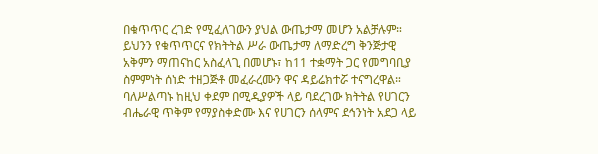በቁጥጥር ረገድ የሚፈለገውን ያህል ውጤታማ መሆን አልቻሉም። ይህንን የቁጥጥርና የክትትል ሥራ ውጤታማ ለማድረግ ቅንጅታዊ አቅምን ማጠናከር አስፈላጊ በመሆኑ፣ ከ11 ተቋማት ጋር የመግባቢያ ስምምነት ሰነድ ተዘጋጅቶ መፈራረሙን ዋና ዳይሬክተሯ ተናግረዋል። ባለሥልጣኑ ከዚህ ቀደም በሚዲያዎች ላይ ባደረገው ክትትል የሀገርን ብሔራዊ ጥቅም የማያስቀድሙ እና የሀገርን ሰላምና ደኅንነት አደጋ ላይ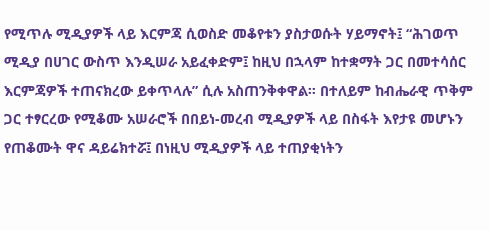የሚጥሉ ሚዲያዎች ላይ እርምጃ ሲወስድ መቆየቱን ያስታወሱት ሃይማኖት፤ “ሕገወጥ ሚዲያ በሀገር ውስጥ እንዲሠራ አይፈቀድም፤ ከዚህ በኋላም ከተቋማት ጋር በመተሳሰር እርምጃዎች ተጠናክረው ይቀጥላሉ” ሲሉ አስጠንቅቀዋል። በተለይም ከብሔራዊ ጥቅም ጋር ተፃርረው የሚቆሙ አሠራሮች በበይነ-መረብ ሚዲያዎች ላይ በስፋት እየታዩ መሆኑን የጠቆሙት ዋና ዳይሬክተሯ፤ በነዚህ ሚዲያዎች ላይ ተጠያቂነትን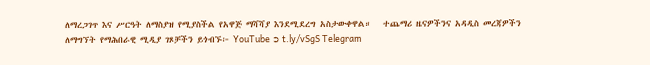ለማረጋገጥ እና ሥርዓት ለማስያዝ የሚያስችል የአዋጅ ማሻሻያ እንደሚደረግ አስታውቀዋል።   ተጨማሪ ዜናዎችንና አዳዲስ መረጃዎችን ለማግኘት የማሕበራዊ ሚዲያ ገጾቻችን ይጎብኙ፦ YouTube ➲ t.ly/vSgS Telegram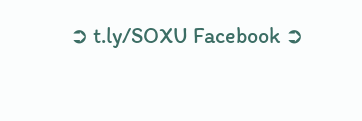➲ t.ly/SOXU Facebook ➲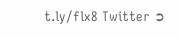t.ly/flx8 Twitter ➲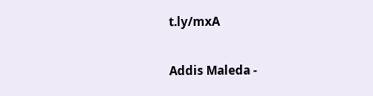t.ly/mxA

Addis Maleda -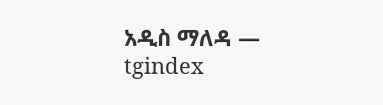አዲስ ማለዳ — tgindex